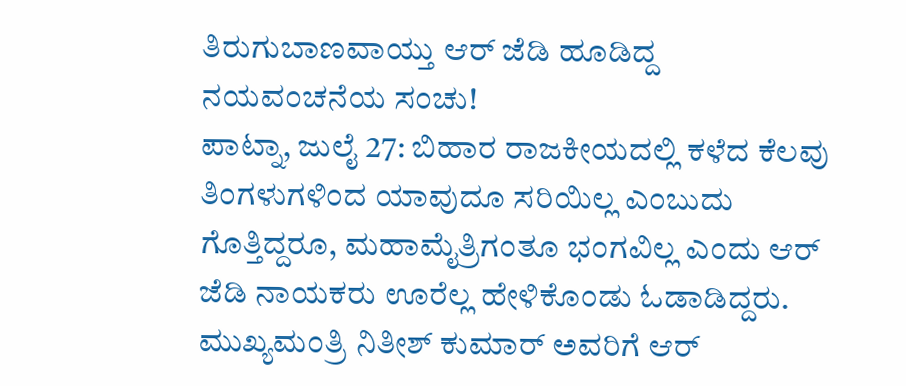ತಿರುಗುಬಾಣವಾಯ್ತು ಆರ್ ಜೆಡಿ ಹೂಡಿದ್ದ ನಯವಂಚನೆಯ ಸಂಚು!
ಪಾಟ್ನಾ, ಜುಲೈ 27: ಬಿಹಾರ ರಾಜಕೀಯದಲ್ಲಿ ಕಳೆದ ಕೆಲವು ತಿಂಗಳುಗಳಿಂದ ಯಾವುದೂ ಸರಿಯಿಲ್ಲ ಎಂಬುದು ಗೊತ್ತಿದ್ದರೂ, ಮಹಾಮೈತ್ರಿಗಂತೂ ಭಂಗವಿಲ್ಲ ಎಂದು ಆರ್ ಜೆಡಿ ನಾಯಕರು ಊರೆಲ್ಲ ಹೇಳಿಕೊಂಡು ಓಡಾಡಿದ್ದರು.
ಮುಖ್ಯಮಂತ್ರಿ ನಿತೀಶ್ ಕುಮಾರ್ ಅವರಿಗೆ ಆರ್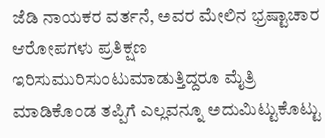ಜೆಡಿ ನಾಯಕರ ವರ್ತನೆ, ಅವರ ಮೇಲಿನ ಭ್ರಷ್ಟಾಚಾರ ಆರೋಪಗಳು ಪ್ರತಿಕ್ಷಣ ಇರಿಸುಮುರಿಸುಂಟುಮಾಡುತ್ತಿದ್ದರೂ ಮೈತ್ರಿ ಮಾಡಿಕೊಂಡ ತಪ್ಪಿಗೆ ಎಲ್ಲವನ್ನೂ ಅದುಮಿಟ್ಟುಕೊಟ್ಟು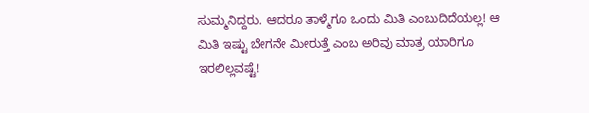ಸುಮ್ಮನಿದ್ದರು. ಆದರೂ ತಾಳ್ಮೆಗೂ ಒಂದು ಮಿತಿ ಎಂಬುದಿದೆಯಲ್ಲ! ಆ ಮಿತಿ ಇಷ್ಟು ಬೇಗನೇ ಮೀರುತ್ತೆ ಎಂಬ ಅರಿವು ಮಾತ್ರ ಯಾರಿಗೂ ಇರಲಿಲ್ಲವಷ್ಟೆ!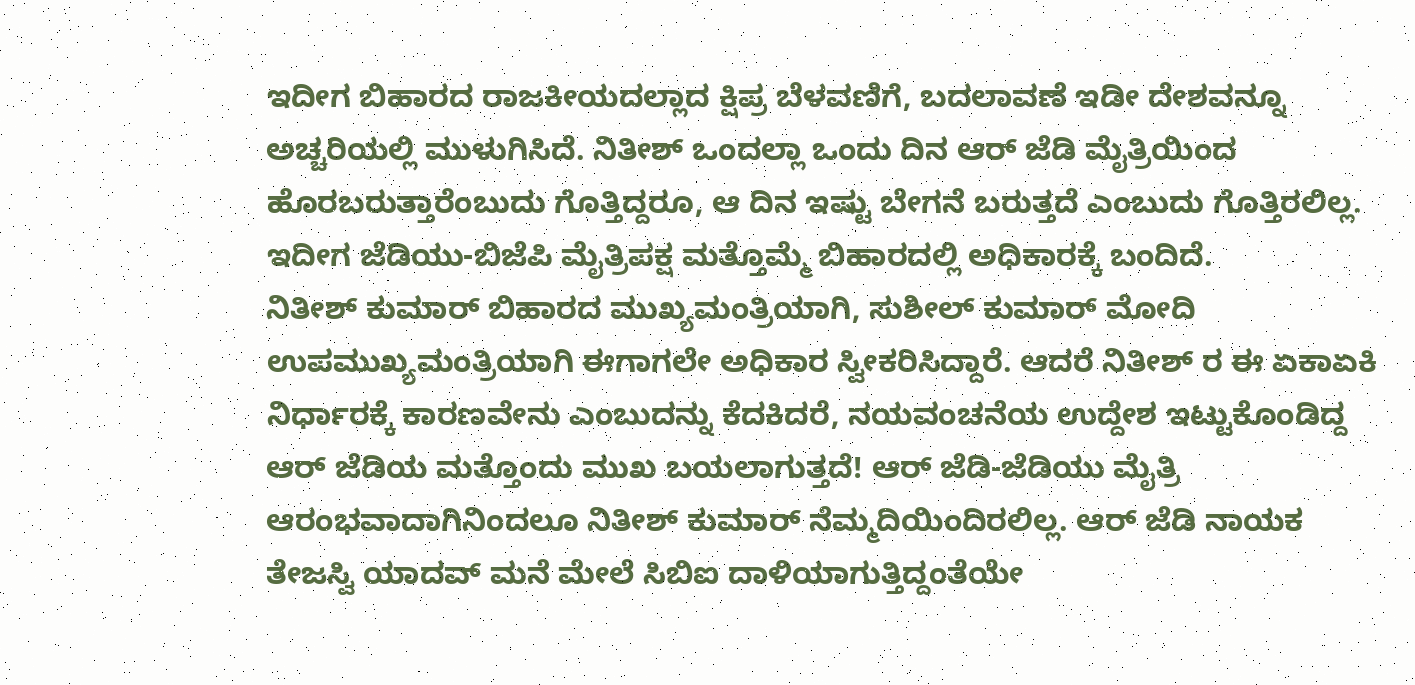ಇದೀಗ ಬಿಹಾರದ ರಾಜಕೀಯದಲ್ಲಾದ ಕ್ಷಿಪ್ರ ಬೆಳವಣಿಗೆ, ಬದಲಾವಣೆ ಇಡೀ ದೇಶವನ್ನೂ ಅಚ್ಚರಿಯಲ್ಲಿ ಮುಳುಗಿಸಿದೆ. ನಿತೀಶ್ ಒಂದಲ್ಲಾ ಒಂದು ದಿನ ಆರ್ ಜೆಡಿ ಮೈತ್ರಿಯಿಂದ ಹೊರಬರುತ್ತಾರೆಂಬುದು ಗೊತ್ತಿದ್ದರೂ, ಆ ದಿನ ಇಷ್ಟು ಬೇಗನೆ ಬರುತ್ತದೆ ಎಂಬುದು ಗೊತ್ತಿರಲಿಲ್ಲ. ಇದೀಗ ಜೆಡಿಯು-ಬಿಜೆಪಿ ಮೈತ್ರಿಪಕ್ಷ ಮತ್ತೊಮ್ಮೆ ಬಿಹಾರದಲ್ಲಿ ಅಧಿಕಾರಕ್ಕೆ ಬಂದಿದೆ.
ನಿತೀಶ್ ಕುಮಾರ್ ಬಿಹಾರದ ಮುಖ್ಯಮಂತ್ರಿಯಾಗಿ, ಸುಶೀಲ್ ಕುಮಾರ್ ಮೋದಿ ಉಪಮುಖ್ಯಮಂತ್ರಿಯಾಗಿ ಈಗಾಗಲೇ ಅಧಿಕಾರ ಸ್ವೀಕರಿಸಿದ್ದಾರೆ. ಆದರೆ ನಿತೀಶ್ ರ ಈ ಏಕಾಏಕಿ ನಿರ್ಧಾರಕ್ಕೆ ಕಾರಣವೇನು ಎಂಬುದನ್ನು ಕೆದಕಿದರೆ, ನಯವಂಚನೆಯ ಉದ್ದೇಶ ಇಟ್ಟುಕೊಂಡಿದ್ದ ಆರ್ ಜೆಡಿಯ ಮತ್ತೊಂದು ಮುಖ ಬಯಲಾಗುತ್ತದೆ! ಆರ್ ಜೆಡಿ-ಜೆಡಿಯು ಮೈತ್ರಿ ಆರಂಭವಾದಾಗಿನಿಂದಲೂ ನಿತೀಶ್ ಕುಮಾರ್ ನೆಮ್ಮದಿಯಿಂದಿರಲಿಲ್ಲ. ಆರ್ ಜೆಡಿ ನಾಯಕ ತೇಜಸ್ವಿ ಯಾದವ್ ಮನೆ ಮೇಲೆ ಸಿಬಿಐ ದಾಳಿಯಾಗುತ್ತಿದ್ದಂತೆಯೇ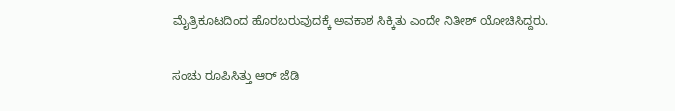ಮೈತ್ರಿಕೂಟದಿಂದ ಹೊರಬರುವುದಕ್ಕೆ ಅವಕಾಶ ಸಿಕ್ಕಿತು ಎಂದೇ ನಿತೀಶ್ ಯೋಚಿಸಿದ್ದರು.

ಸಂಚು ರೂಪಿಸಿತ್ತು ಆರ್ ಜೆಡಿ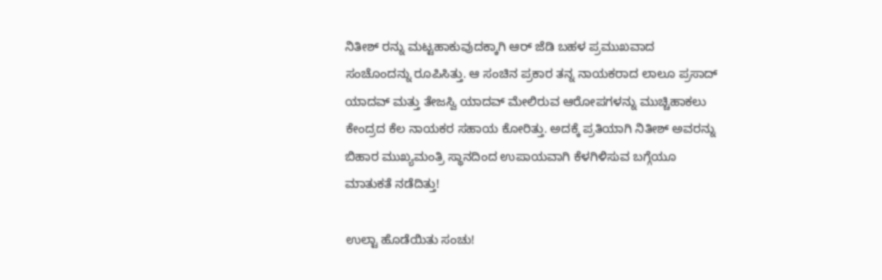ನಿತೀಶ್ ರನ್ನು ಮಟ್ಟಹಾಕುವುದಕ್ಕಾಗಿ ಆರ್ ಜೆಡಿ ಬಹಳ ಪ್ರಮುಖವಾದ ಸಂಚೊಂದನ್ನು ರೂಪಿಸಿತ್ತು. ಆ ಸಂಚಿನ ಪ್ರಕಾರ ತನ್ನ ನಾಯಕರಾದ ಲಾಲೂ ಪ್ರಸಾದ್ ಯಾದವ್ ಮತ್ತು ತೇಜಸ್ವಿ ಯಾದವ್ ಮೇಲಿರುವ ಆರೋಪಗಳನ್ನು ಮುಚ್ಚಿಹಾಕಲು ಕೇಂದ್ರದ ಕೆಲ ನಾಯಕರ ಸಹಾಯ ಕೋರಿತ್ತು. ಅದಕ್ಕೆ ಪ್ರತಿಯಾಗಿ ನಿತೀಶ್ ಅವರನ್ನು ಬಿಹಾರ ಮುಖ್ಯಮಂತ್ರಿ ಸ್ಥಾನದಿಂದ ಉಪಾಯವಾಗಿ ಕೆಳಗಿಳಿಸುವ ಬಗ್ಗೆಯೂ ಮಾತುಕತೆ ನಡೆದಿತ್ತು!

ಉಲ್ಟಾ ಹೊಡೆಯಿತು ಸಂಚು!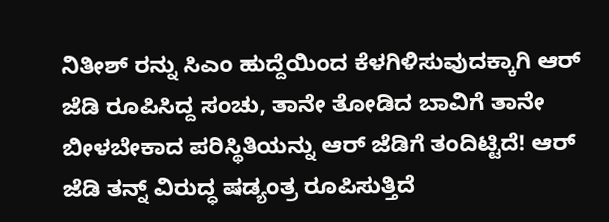ನಿತೀಶ್ ರನ್ನು ಸಿಎಂ ಹುದ್ದೆಯಿಂದ ಕೆಳಗಿಳಿಸುವುದಕ್ಕಾಗಿ ಆರ್ ಜೆಡಿ ರೂಪಿಸಿದ್ದ ಸಂಚು, ತಾನೇ ತೋಡಿದ ಬಾವಿಗೆ ತಾನೇ ಬೀಳಬೇಕಾದ ಪರಿಸ್ಥಿತಿಯನ್ನು ಆರ್ ಜೆಡಿಗೆ ತಂದಿಟ್ಟಿದೆ! ಆರ್ ಜೆಡಿ ತನ್ನ್ ವಿರುದ್ಧ ಷಡ್ಯಂತ್ರ ರೂಪಿಸುತ್ತಿದೆ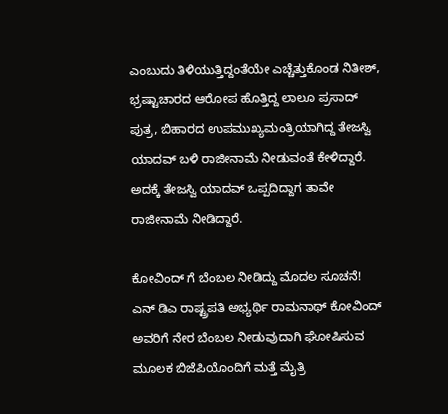ಎಂಬುದು ತಿಳಿಯುತ್ತಿದ್ದಂತೆಯೇ ಎಚ್ಚೆತ್ತುಕೊಂಡ ನಿತೀಶ್, ಭ್ರಷ್ಟಾಚಾರದ ಆರೋಪ ಹೊತ್ತಿದ್ದ ಲಾಲೂ ಪ್ರಸಾದ್ ಪುತ್ರ, ಬಿಹಾರದ ಉಪಮುಖ್ಯಮಂತ್ರಿಯಾಗಿದ್ದ ತೇಜಸ್ವಿ ಯಾದವ್ ಬಳಿ ರಾಜೀನಾಮೆ ನೀಡುವಂತೆ ಕೇಳಿದ್ದಾರೆ. ಅದಕ್ಕೆ ತೇಜಸ್ವಿ ಯಾದವ್ ಒಪ್ಪದಿದ್ದಾಗ ತಾವೇ ರಾಜೀನಾಮೆ ನೀಡಿದ್ದಾರೆ.

ಕೋವಿಂದ್ ಗೆ ಬೆಂಬಲ ನೀಡಿದ್ದು ಮೊದಲ ಸೂಚನೆ!
ಎನ್ ಡಿಎ ರಾಷ್ಟ್ರಪತಿ ಅಭ್ಯರ್ಥಿ ರಾಮನಾಥ್ ಕೋವಿಂದ್ ಅವರಿಗೆ ನೇರ ಬೆಂಬಲ ನೀಡುವುದಾಗಿ ಘೋಷಿಸುವ ಮೂಲಕ ಬಿಜೆಪಿಯೊಂದಿಗೆ ಮತ್ತೆ ಮೈತ್ರಿ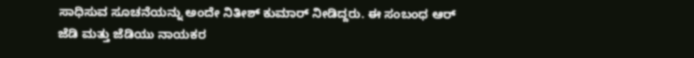ಸಾಧಿಸುವ ಸೂಚನೆಯನ್ನು ಅಂದೇ ನಿತೀಶ್ ಕುಮಾರ್ ನೀಡಿದ್ದರು. ಈ ಸಂಬಂಧ ಆರ್ ಜೆಡಿ ಮತ್ತು ಜೆಡಿಯು ನಾಯಕರ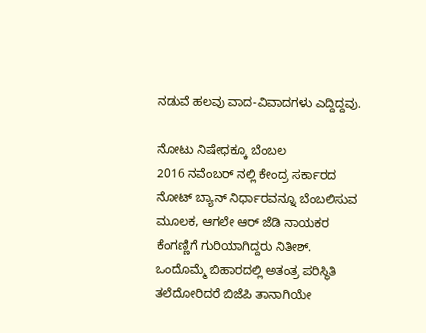ನಡುವೆ ಹಲವು ವಾದ-ವಿವಾದಗಳು ಎದ್ದಿದ್ದವು.

ನೋಟು ನಿಷೇಧಕ್ಕೂ ಬೆಂಬಲ
2016 ನವೆಂಬರ್ ನಲ್ಲಿ ಕೇಂದ್ರ ಸರ್ಕಾರದ ನೋಟ್ ಬ್ಯಾನ್ ನಿರ್ಧಾರವನ್ನೂ ಬೆಂಬಲಿಸುವ ಮೂಲಕ, ಆಗಲೇ ಆರ್ ಜೆಡಿ ನಾಯಕರ ಕೆಂಗಣ್ಣಿಗೆ ಗುರಿಯಾಗಿದ್ದರು ನಿತೀಶ್. ಒಂದೊಮ್ಮೆ ಬಿಹಾರದಲ್ಲಿ ಅತಂತ್ರ ಪರಿಸ್ಥಿತಿ ತಲೆದೋರಿದರೆ ಬಿಜೆಪಿ ತಾನಾಗಿಯೇ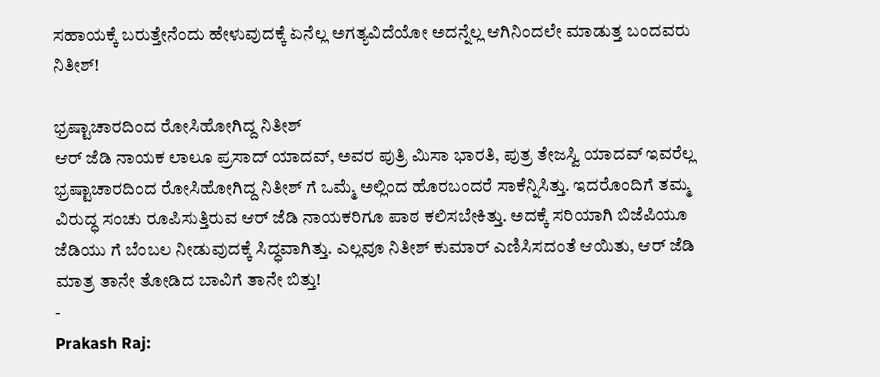ಸಹಾಯಕ್ಕೆ ಬರುತ್ತೇನೆಂದು ಹೇಳುವುದಕ್ಕೆ ಏನೆಲ್ಲ ಅಗತ್ಯವಿದೆಯೋ ಅದನ್ನೆಲ್ಲ ಆಗಿನಿಂದಲೇ ಮಾಡುತ್ತ ಬಂದವರು ನಿತೀಶ್!

ಭ್ರಷ್ಟಾಚಾರದಿಂದ ರೋಸಿಹೋಗಿದ್ದ ನಿತೀಶ್
ಆರ್ ಜೆಡಿ ನಾಯಕ ಲಾಲೂ ಪ್ರಸಾದ್ ಯಾದವ್, ಅವರ ಪುತ್ರಿ ಮಿಸಾ ಭಾರತಿ, ಪುತ್ರ ತೇಜಸ್ವಿ ಯಾದವ್ ಇವರೆಲ್ಲ ಭ್ರಷ್ಟಾಚಾರದಿಂದ ರೋಸಿಹೋಗಿದ್ದ ನಿತೀಶ್ ಗೆ ಒಮ್ಮೆ ಅಲ್ಲಿಂದ ಹೊರಬಂದರೆ ಸಾಕೆನ್ನಿಸಿತ್ತು. ಇದರೊಂದಿಗೆ ತಮ್ಮ ವಿರುದ್ಧ ಸಂಚು ರೂಪಿಸುತ್ತಿರುವ ಆರ್ ಜೆಡಿ ನಾಯಕರಿಗೂ ಪಾಠ ಕಲಿಸಬೇಕಿತ್ತು. ಅದಕ್ಕೆ ಸರಿಯಾಗಿ ಬಿಜೆಪಿಯೂ ಜೆಡಿಯು ಗೆ ಬೆಂಬಲ ನೀಡುವುದಕ್ಕೆ ಸಿದ್ಧವಾಗಿತ್ತು. ಎಲ್ಲವೂ ನಿತೀಶ್ ಕುಮಾರ್ ಎಣಿಸಿಸದಂತೆ ಆಯಿತು, ಆರ್ ಜೆಡಿ ಮಾತ್ರ ತಾನೇ ತೋಡಿದ ಬಾವಿಗೆ ತಾನೇ ಬಿತ್ತು!
-
Prakash Raj: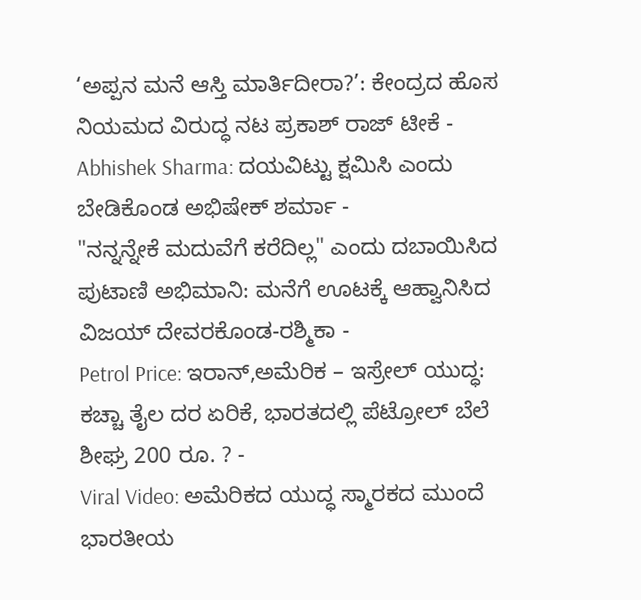‘ಅಪ್ಪನ ಮನೆ ಆಸ್ತಿ ಮಾರ್ತಿದೀರಾ?’: ಕೇಂದ್ರದ ಹೊಸ ನಿಯಮದ ವಿರುದ್ಧ ನಟ ಪ್ರಕಾಶ್ ರಾಜ್ ಟೀಕೆ -
Abhishek Sharma: ದಯವಿಟ್ಟು ಕ್ಷಮಿಸಿ ಎಂದು ಬೇಡಿಕೊಂಡ ಅಭಿಷೇಕ್ ಶರ್ಮಾ -
"ನನ್ನನ್ನೇಕೆ ಮದುವೆಗೆ ಕರೆದಿಲ್ಲ" ಎಂದು ದಬಾಯಿಸಿದ ಪುಟಾಣಿ ಅಭಿಮಾನಿ: ಮನೆಗೆ ಊಟಕ್ಕೆ ಆಹ್ವಾನಿಸಿದ ವಿಜಯ್ ದೇವರಕೊಂಡ-ರಶ್ಮಿಕಾ -
Petrol Price: ಇರಾನ್,ಅಮೆರಿಕ – ಇಸ್ರೇಲ್ ಯುದ್ಧ: ಕಚ್ಚಾ ತೈಲ ದರ ಏರಿಕೆ, ಭಾರತದಲ್ಲಿ ಪೆಟ್ರೋಲ್ ಬೆಲೆ ಶೀಘ್ರ 200 ರೂ. ? -
Viral Video: ಅಮೆರಿಕದ ಯುದ್ಧ ಸ್ಮಾರಕದ ಮುಂದೆ ಭಾರತೀಯ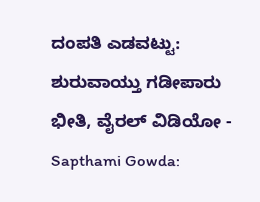ದಂಪತಿ ಎಡವಟ್ಟು: ಶುರುವಾಯ್ತು ಗಡೀಪಾರು ಭೀತಿ, ವೈರಲ್ ವಿಡಿಯೋ -
Sapthami Gowda: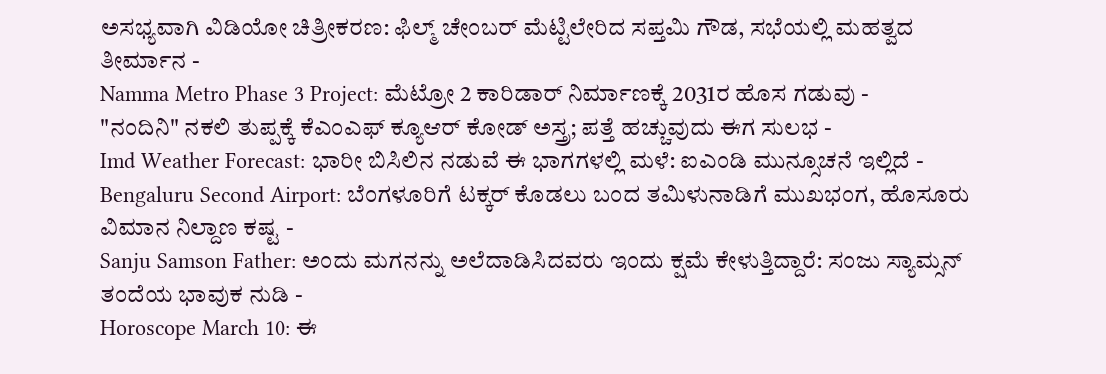ಅಸಭ್ಯವಾಗಿ ವಿಡಿಯೋ ಚಿತ್ರೀಕರಣ: ಫಿಲ್ಮ್ ಚೇಂಬರ್ ಮೆಟ್ಟಿಲೇರಿದ ಸಪ್ತಮಿ ಗೌಡ, ಸಭೆಯಲ್ಲಿ ಮಹತ್ವದ ತೀರ್ಮಾನ -
Namma Metro Phase 3 Project: ಮೆಟ್ರೋ 2 ಕಾರಿಡಾರ್ ನಿರ್ಮಾಣಕ್ಕೆ 2031ರ ಹೊಸ ಗಡುವು -
"ನಂದಿನಿ" ನಕಲಿ ತುಪ್ಪಕ್ಕೆ ಕೆಎಂಎಫ್ ಕ್ಯೂಆರ್ ಕೋಡ್ ಅಸ್ತ್ರ; ಪತ್ತೆ ಹಚ್ಚುವುದು ಈಗ ಸುಲಭ -
Imd Weather Forecast: ಭಾರೀ ಬಿಸಿಲಿನ ನಡುವೆ ಈ ಭಾಗಗಳಲ್ಲಿ ಮಳೆ: ಐಎಂಡಿ ಮುನ್ಸೂಚನೆ ಇಲ್ಲಿದೆ -
Bengaluru Second Airport: ಬೆಂಗಳೂರಿಗೆ ಟಕ್ಕರ್ ಕೊಡಲು ಬಂದ ತಮಿಳುನಾಡಿಗೆ ಮುಖಭಂಗ, ಹೊಸೂರು ವಿಮಾನ ನಿಲ್ದಾಣ ಕಷ್ಟ -
Sanju Samson Father: ಅಂದು ಮಗನನ್ನು ಅಲೆದಾಡಿಸಿದವರು ಇಂದು ಕ್ಷಮೆ ಕೇಳುತ್ತಿದ್ದಾರೆ: ಸಂಜು ಸ್ಯಾಮ್ಸನ್ ತಂದೆಯ ಭಾವುಕ ನುಡಿ -
Horoscope March 10: ಈ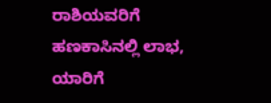ರಾಶಿಯವರಿಗೆ ಹಣಕಾಸಿನಲ್ಲಿ ಲಾಭ, ಯಾರಿಗೆ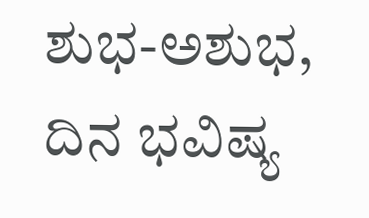ಶುಭ-ಅಶುಭ, ದಿನ ಭವಿಷ್ಯ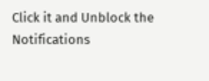Click it and Unblock the Notifications